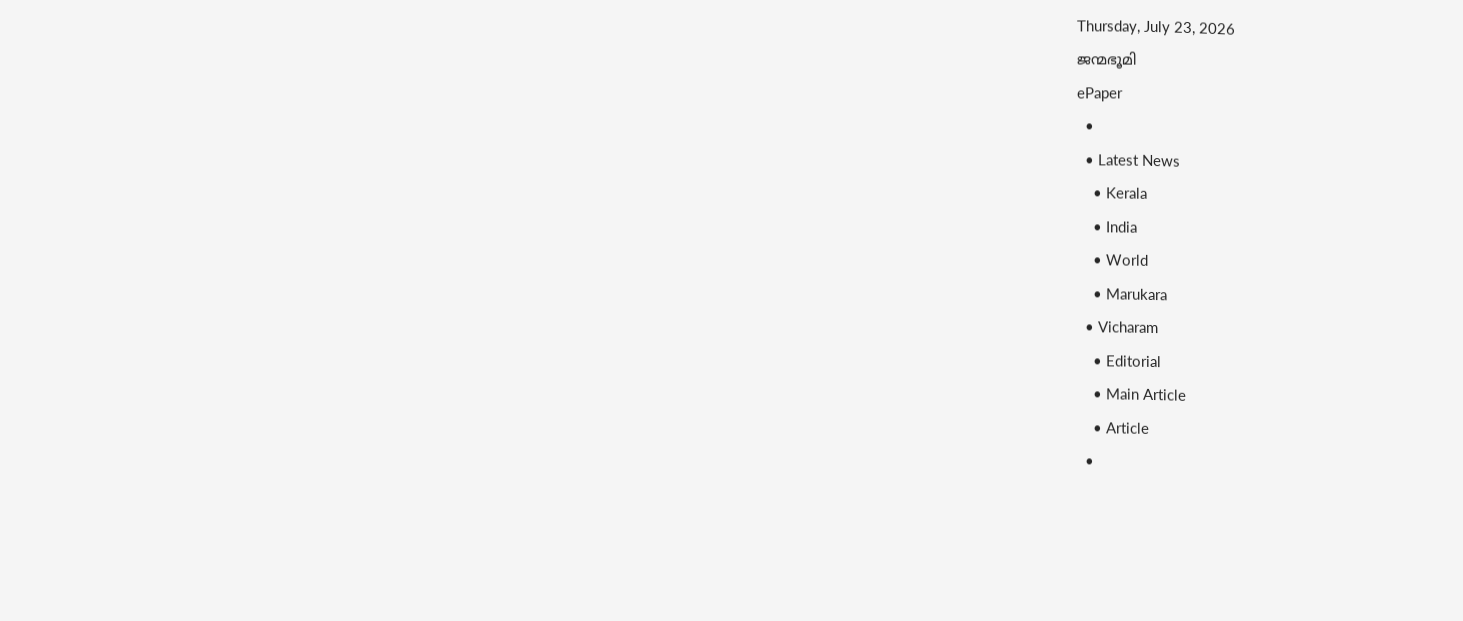Thursday, July 23, 2026
ജന്മഭൂമി
ePaper
  •
  • Latest News
    • Kerala
    • India
    • World
    • Marukara
  • Vicharam
    • Editorial
    • Main Article
    • Article
  •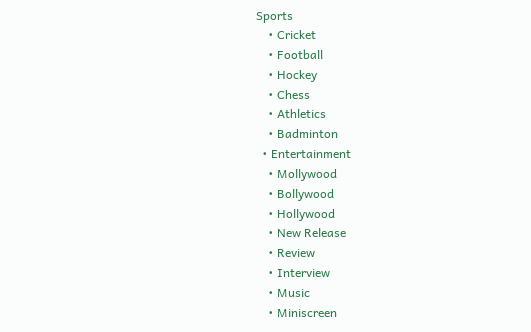Sports
    • Cricket
    • Football
    • Hockey
    • Chess
    • Athletics
    • Badminton
  • Entertainment
    • Mollywood
    • Bollywood
    • Hollywood
    • New Release
    • Review
    • Interview
    • Music
    • Miniscreen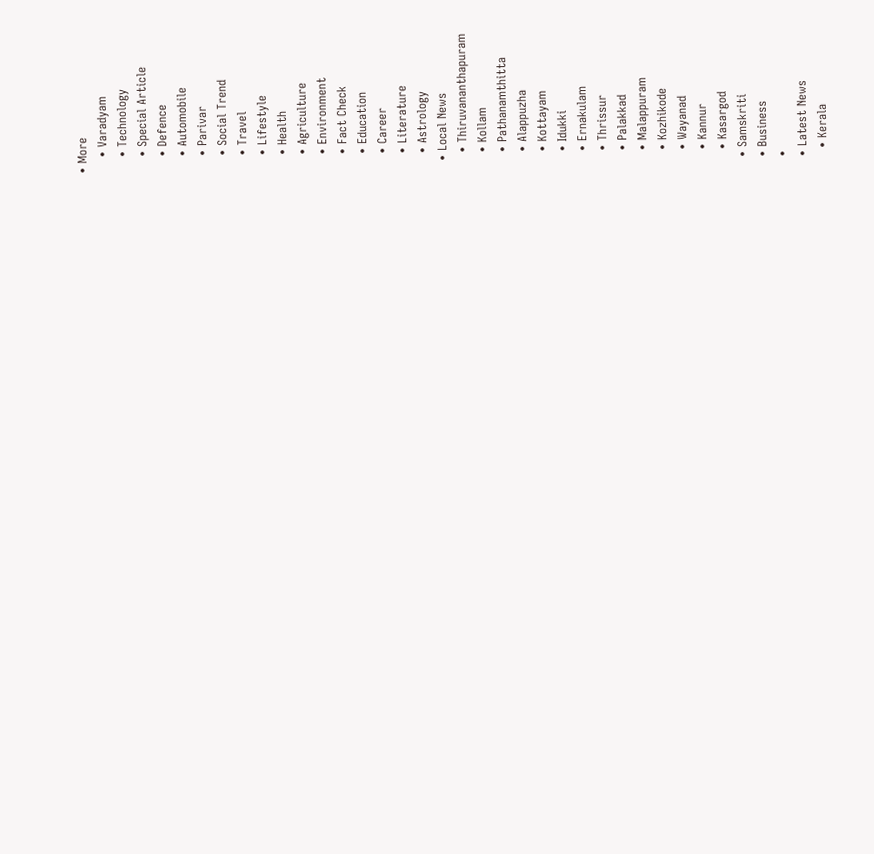• More
    • Varadyam
    • Technology
    • Special Article
    • Defence
    • Automobile
    • Parivar
    • Social Trend
    • Travel
    • Lifestyle
    • Health
    • Agriculture
    • Environment
    • Fact Check
    • Education
    • Career
    • Literature
    • Astrology
  • Local News
    • Thiruvananthapuram
    • Kollam
    • Pathanamthitta
    • Alappuzha
    • Kottayam
    • Idukki
    • Ernakulam
    • Thrissur
    • Palakkad
    • Malappuram
    • Kozhikode
    • Wayanad
    • Kannur
    • Kasargod
  • Samskriti
  • Business
  •
  • Latest News
    • Kerala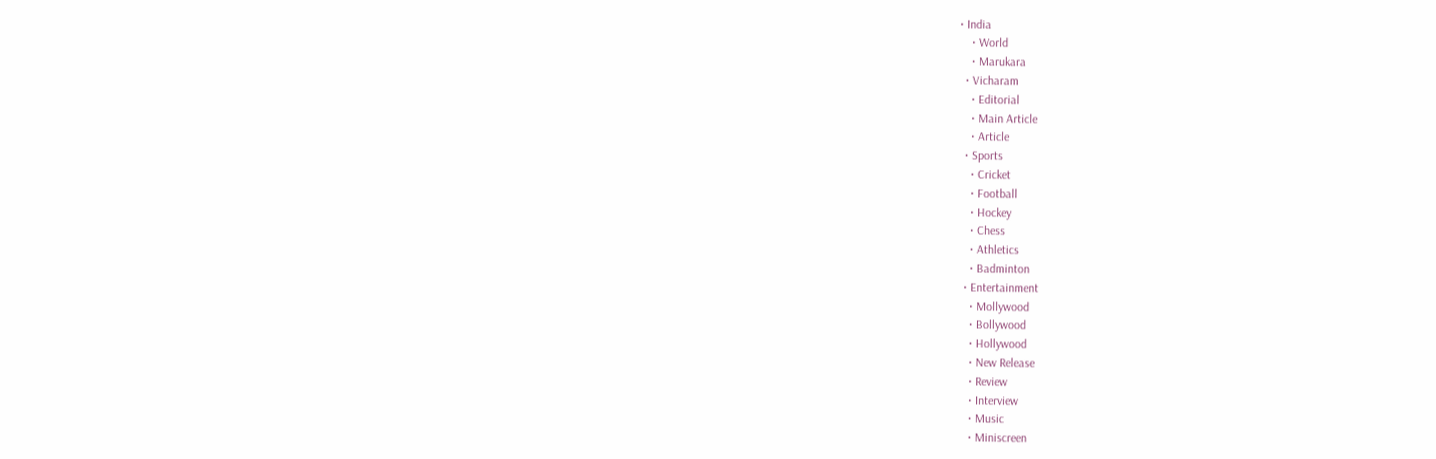• India
    • World
    • Marukara
  • Vicharam
    • Editorial
    • Main Article
    • Article
  • Sports
    • Cricket
    • Football
    • Hockey
    • Chess
    • Athletics
    • Badminton
  • Entertainment
    • Mollywood
    • Bollywood
    • Hollywood
    • New Release
    • Review
    • Interview
    • Music
    • Miniscreen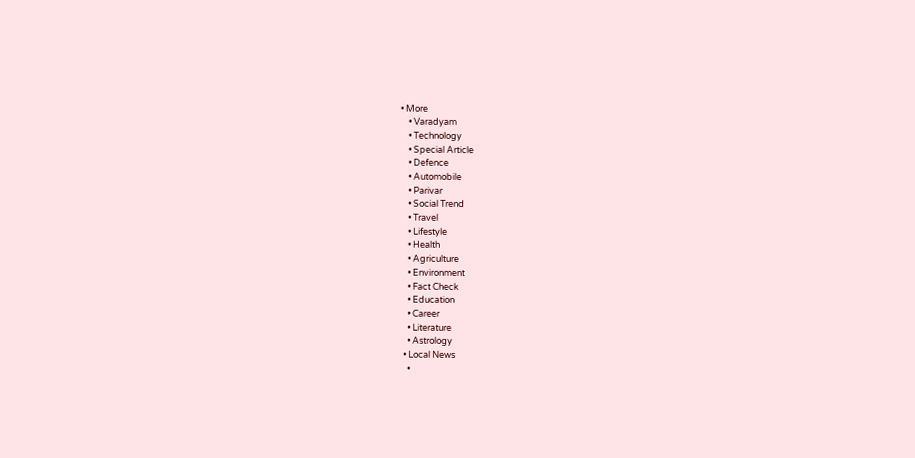• More
    • Varadyam
    • Technology
    • Special Article
    • Defence
    • Automobile
    • Parivar
    • Social Trend
    • Travel
    • Lifestyle
    • Health
    • Agriculture
    • Environment
    • Fact Check
    • Education
    • Career
    • Literature
    • Astrology
  • Local News
    •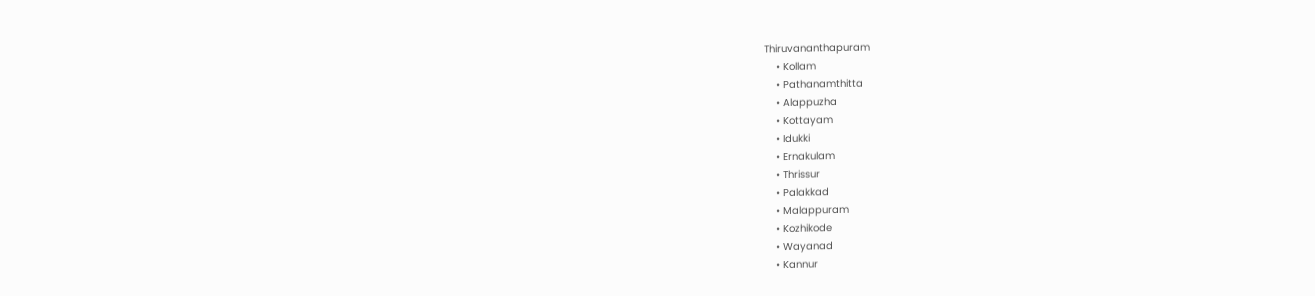Thiruvananthapuram
    • Kollam
    • Pathanamthitta
    • Alappuzha
    • Kottayam
    • Idukki
    • Ernakulam
    • Thrissur
    • Palakkad
    • Malappuram
    • Kozhikode
    • Wayanad
    • Kannur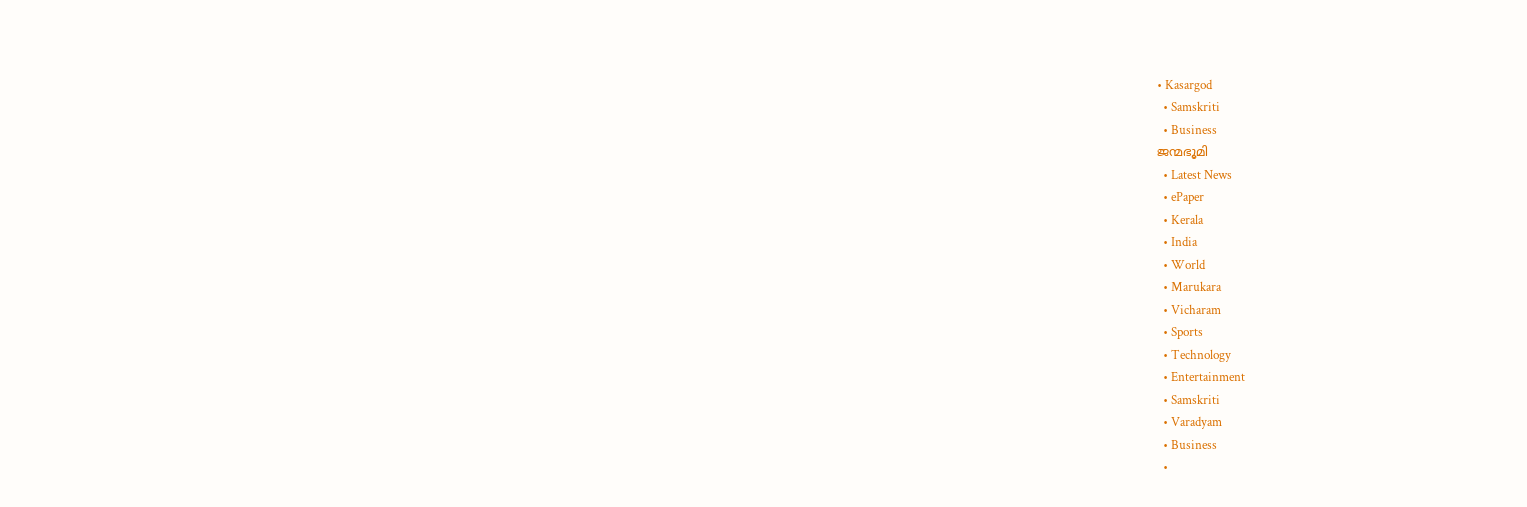• Kasargod
  • Samskriti
  • Business
ജന്മഭൂമി
  • Latest News
  • ePaper
  • Kerala
  • India
  • World
  • Marukara
  • Vicharam
  • Sports
  • Technology
  • Entertainment
  • Samskriti
  • Varadyam
  • Business
  •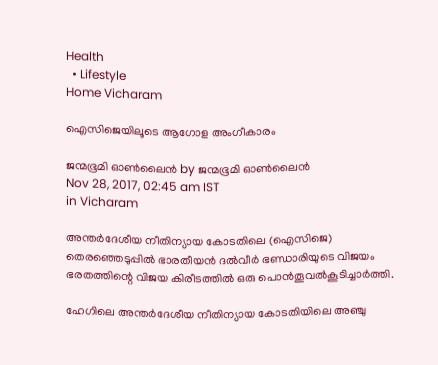Health
  • Lifestyle
Home Vicharam

ഐസിജെയിലൂടെ ആഗോള അംഗീകാരം

ജന്മഭൂമി ഓണ്‍ലൈന്‍ by ജന്മഭൂമി ഓണ്‍ലൈന്‍
Nov 28, 2017, 02:45 am IST
in Vicharam

അന്തര്‍ദേശീയ നീതിന്യായ കോടതിലെ (ഐസിജെ) തെരഞ്ഞെടുപ്പില്‍ ഭാരതീയന്‍ ദല്‍വീര്‍ ഭണ്ഡാരിയുടെ വിജയം ഭരതത്തിന്റെ വിജയ കിരീടത്തില്‍ ഒരു പൊന്‍തൂവല്‍കൂടിച്ചാര്‍ത്തി.

ഹേഗിലെ അന്തര്‍ദേശീയ നീതിന്യായ കോടതിയിലെ അഞ്ചു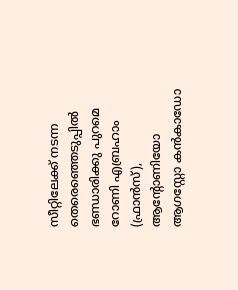സീറ്റിലേക്ക് നടന്ന തെരെഞ്ഞെടുപ്പില്‍ ഭണ്ഡാരിക്കു പുറമെ റോണി എബ്രഹാം (ഫ്രാന്‍സ്), ആന്റോണിയോ ആഗസ്റ്റോ കന്‍കാഡോ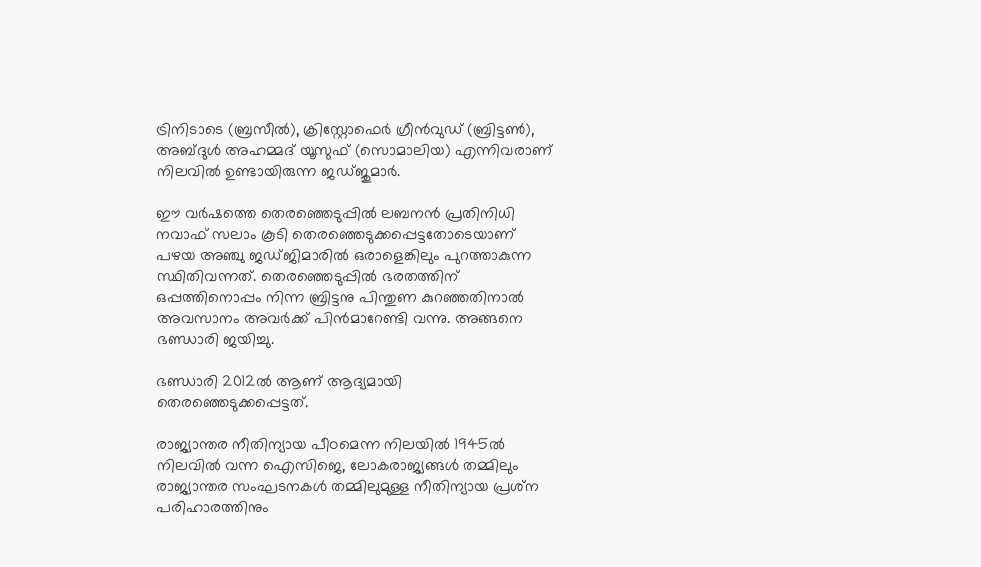ട്രിനിടാടെ (ബ്രസീല്‍), ക്രിസ്റ്റോഫെര്‍ ഗ്രീന്‍വുഡ് (ബ്രിട്ടണ്‍), അബ്ദുള്‍ അഹമ്മദ് യൂസുഫ് (സൊമാലിയ) എന്നിവരാണ് നിലവില്‍ ഉണ്ടായിരുന്ന ജഡ്ജുമാര്‍.

ഈ വര്‍ഷത്തെ തെരഞ്ഞെടുപ്പില്‍ ലബനന്‍ പ്രതിനിധി നവാഫ് സലാം കൂടി തെരഞ്ഞെടുക്കപ്പെട്ടതോടെയാണ് പഴയ അഞ്ചു ജഡ്ജിമാരില്‍ ഒരാളെങ്കിലും പുറത്താകുന്ന സ്ഥിതിവന്നത്. തെരഞ്ഞെടുപ്പില്‍ ഭരതത്തിന് ഒപ്പത്തിനൊപ്പം നിന്ന ബ്രിട്ടനു പിന്തുണ കുറഞ്ഞതിനാല്‍ അവസാനം അവര്‍ക്ക് പിന്‍മാറേണ്ടി വന്നു. അങ്ങനെ ഭണ്ഡാരി ജയിച്ചു.

ഭണ്ഡാരി 2012ല്‍ ആണ് ആദ്യമായി തെരഞ്ഞെടുക്കപ്പെട്ടത്.

രാജ്യാന്തര നീതിന്യായ പീഠമെന്ന നിലയില്‍ 1945ല്‍ നിലവില്‍ വന്ന ഐസിജെ, ലോകരാജ്യങ്ങള്‍ തമ്മിലും രാജ്യാന്തര സംഘടനകള്‍ തമ്മിലുമുള്ള നീതിന്യായ പ്രശ്‌ന പരിഹാരത്തിനും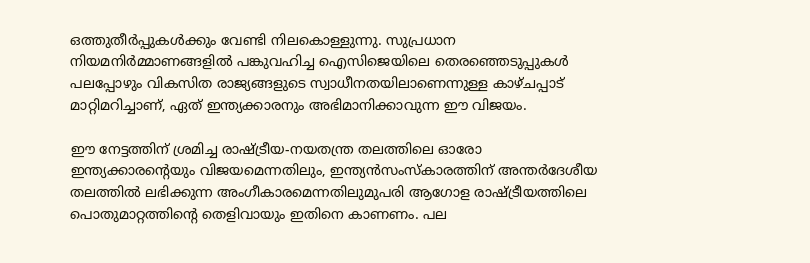ഒത്തുതീര്‍പ്പുകള്‍ക്കും വേണ്ടി നിലകൊള്ളുന്നു. സുപ്രധാന നിയമനിര്‍മ്മാണങ്ങളില്‍ പങ്കുവഹിച്ച ഐസിജെയിലെ തെരഞ്ഞെടുപ്പുകള്‍ പലപ്പോഴും വികസിത രാജ്യങ്ങളുടെ സ്വാധീനതയിലാണെന്നുള്ള കാഴ്ചപ്പാട് മാറ്റിമറിച്ചാണ്, ഏത് ഇന്ത്യക്കാരനും അഭിമാനിക്കാവുന്ന ഈ വിജയം.

ഈ നേട്ടത്തിന് ശ്രമിച്ച രാഷ്‌ട്രീയ-നയതന്ത്ര തലത്തിലെ ഓരോ ഇന്ത്യക്കാരന്റെയും വിജയമെന്നതിലും, ഇന്ത്യന്‍സംസ്‌കാരത്തിന് അന്തര്‍ദേശീയ തലത്തില്‍ ലഭിക്കുന്ന അംഗീകാരമെന്നതിലുമുപരി ആഗോള രാഷ്‌ട്രീയത്തിലെ പൊതുമാറ്റത്തിന്റെ തെളിവായും ഇതിനെ കാണണം. പല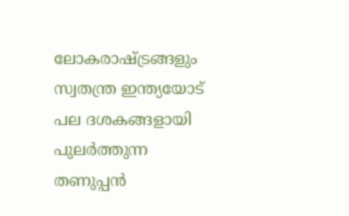ലോകരാഷ്‌ട്രങ്ങളും സ്വതന്ത്ര ഇന്ത്യയോട് പല ദശകങ്ങളായി പുലര്‍ത്തുന്ന തണുപ്പന്‍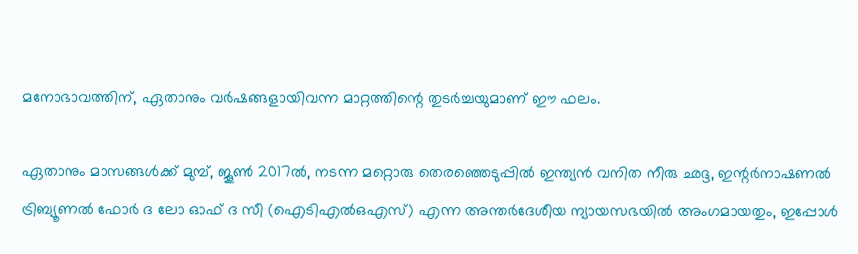മനോഭാവത്തിന്, ഏതാനും വര്‍ഷങ്ങളായിവന്ന മാറ്റത്തിന്റെ തുടര്‍ച്ചയുമാണ് ഈ ഫലം.

ഏതാനും മാസങ്ങള്‍ക്ക് മുമ്പ്, ജൂണ്‍ 2017ല്‍, നടന്ന മറ്റൊരു തെരഞ്ഞെടുപ്പില്‍ ഇന്ത്യന്‍ വനിത നീരു ഛദ്ദ, ഇന്റര്‍നാഷണല്‍ ട്രിബ്യൂണല്‍ ഫോര്‍ ദ ലോ ഓഫ് ദ സീ (ഐടിഎല്‍ഒഎസ്) എന്ന അന്തര്‍ദേശീയ ന്യായസഭയില്‍ അംഗമായതും, ഇപ്പോള്‍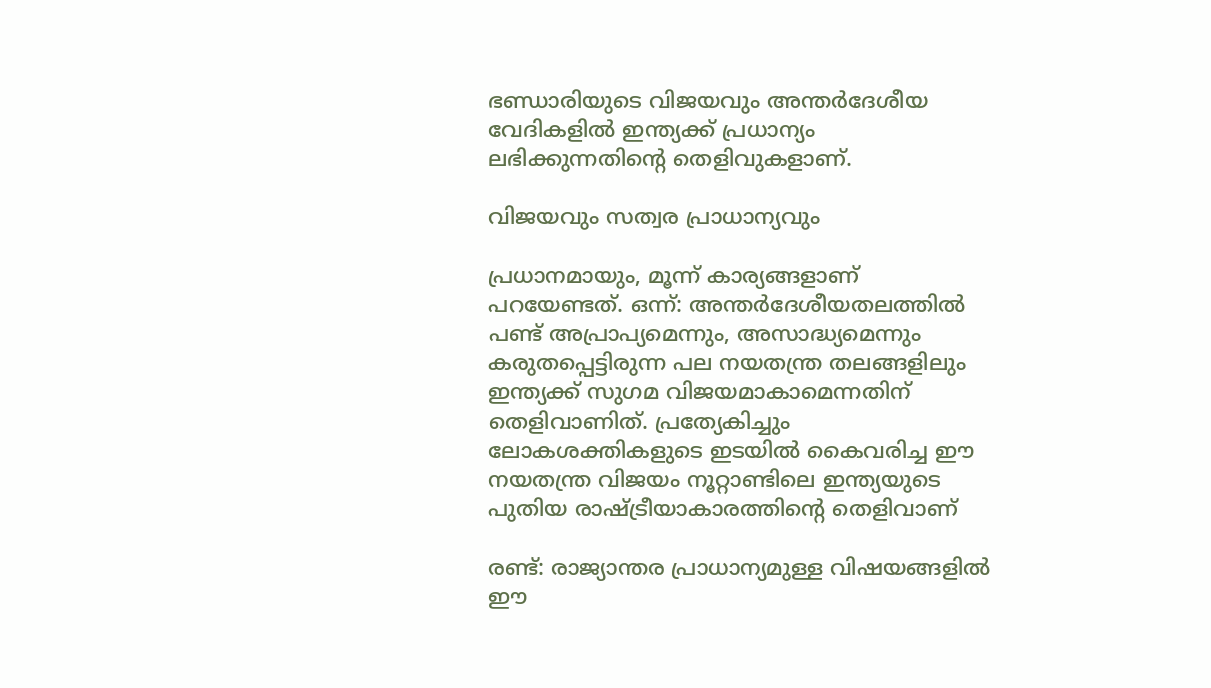ഭണ്ഡാരിയുടെ വിജയവും അന്തര്‍ദേശീയ വേദികളില്‍ ഇന്ത്യക്ക് പ്രധാന്യം ലഭിക്കുന്നതിന്റെ തെളിവുകളാണ്.

വിജയവും സത്വര പ്രാധാന്യവും

പ്രധാനമായും, മൂന്ന് കാര്യങ്ങളാണ് പറയേണ്ടത്. ഒന്ന്: അന്തര്‍ദേശീയതലത്തില്‍ പണ്ട് അപ്രാപ്യമെന്നും, അസാദ്ധ്യമെന്നും കരുതപ്പെട്ടിരുന്ന പല നയതന്ത്ര തലങ്ങളിലും ഇന്ത്യക്ക് സുഗമ വിജയമാകാമെന്നതിന് തെളിവാണിത്. പ്രത്യേകിച്ചും ലോകശക്തികളുടെ ഇടയില്‍ കൈവരിച്ച ഈ നയതന്ത്ര വിജയം നൂറ്റാണ്ടിലെ ഇന്ത്യയുടെ പുതിയ രാഷ്‌ട്രീയാകാരത്തിന്റെ തെളിവാണ്

രണ്ട്: രാജ്യാന്തര പ്രാധാന്യമുള്ള വിഷയങ്ങളില്‍ ഈ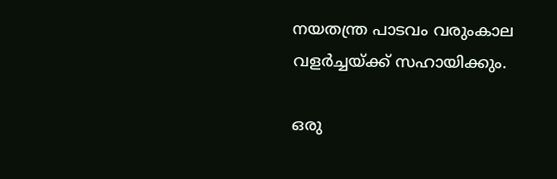നയതന്ത്ര പാടവം വരുംകാല വളര്‍ച്ചയ്‌ക്ക് സഹായിക്കും.

ഒരു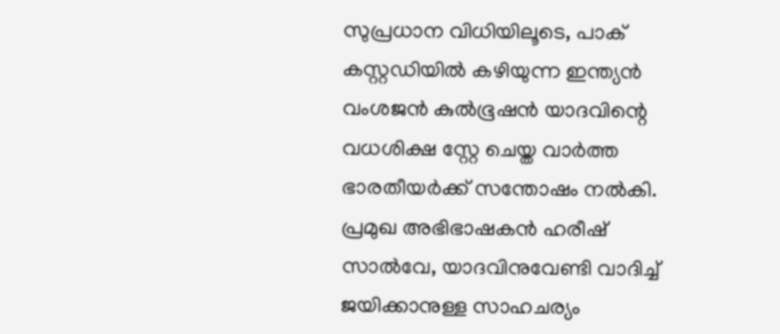സുപ്രധാന വിധിയിലൂടെ, പാക് കസ്റ്റഡിയില്‍ കഴിയുന്ന ഇന്ത്യന്‍ വംശജന്‍ കുല്‍ഭൂഷന്‍ യാദവിന്റെ വധശിക്ഷ സ്റ്റേ ചെയ്ത വാര്‍ത്ത ഭാരതീയര്‍ക്ക് സന്തോഷം നല്‍കി. പ്രമുഖ അഭിഭാഷകന്‍ ഹരീഷ് സാല്‍വേ, യാദവിനുവേണ്ടി വാദിച്ച് ജയിക്കാനുള്ള സാഹചര്യം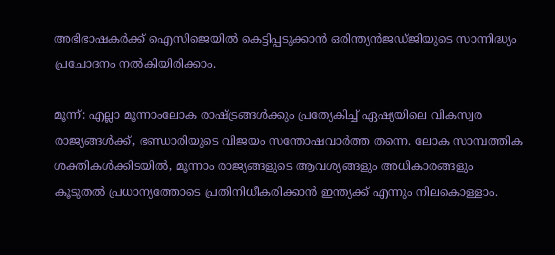അഭിഭാഷകര്‍ക്ക് ഐസിജെയില്‍ കെട്ടിപ്പടുക്കാന്‍ ഒരിന്ത്യന്‍ജഡ്ജിയുടെ സാന്നിദ്ധ്യം പ്രചോദനം നല്‍കിയിരിക്കാം.

മൂന്ന്: എല്ലാ മൂന്നാംലോക രാഷ്‌ട്രങ്ങള്‍ക്കും പ്രത്യേകിച്ച് ഏഷ്യയിലെ വികസ്വര രാജ്യങ്ങള്‍ക്ക്, ഭണ്ഡാരിയുടെ വിജയം സന്തോഷവാര്‍ത്ത തന്നെ. ലോക സാമ്പത്തിക ശക്തികള്‍ക്കിടയില്‍, മൂന്നാം രാജ്യങ്ങളുടെ ആവശ്യങ്ങളും അധികാരങ്ങളും കൂടുതല്‍ പ്രധാന്യത്തോടെ പ്രതിനിധീകരിക്കാന്‍ ഇന്ത്യക്ക് എന്നും നിലകൊള്ളാം.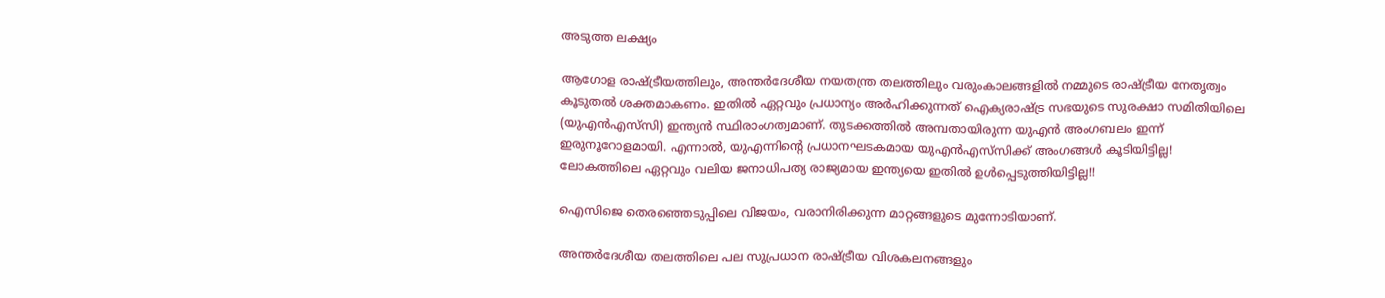അടുത്ത ലക്ഷ്യം

ആഗോള രാഷ്‌ട്രീയത്തിലും, അന്തര്‍ദേശീയ നയതന്ത്ര തലത്തിലും വരുംകാലങ്ങളില്‍ നമ്മുടെ രാഷ്‌ട്രീയ നേതൃത്വം കൂടുതല്‍ ശക്തമാകണം. ഇതില്‍ ഏറ്റവും പ്രധാന്യം അര്‍ഹിക്കുന്നത് ഐക്യരാഷ്‌ട്ര സഭയുടെ സുരക്ഷാ സമിതിയിലെ (യുഎന്‍എസ്‌സി) ഇന്ത്യന്‍ സ്ഥിരാംഗത്വമാണ്. തുടക്കത്തില്‍ അമ്പതായിരുന്ന യുഎന്‍ അംഗബലം ഇന്ന് ഇരുനൂറോളമായി. എന്നാല്‍, യുഎന്നിന്റെ പ്രധാനഘടകമായ യുഎന്‍എസ്‌സിക്ക് അംഗങ്ങള്‍ കൂടിയിട്ടില്ല! ലോകത്തിലെ ഏറ്റവും വലിയ ജനാധിപത്യ രാജ്യമായ ഇന്ത്യയെ ഇതില്‍ ഉള്‍പ്പെടുത്തിയിട്ടില്ല!!

ഐസിജെ തെരഞ്ഞെടുപ്പിലെ വിജയം, വരാനിരിക്കുന്ന മാറ്റങ്ങളുടെ മുന്നോടിയാണ്.

അന്തര്‍ദേശീയ തലത്തിലെ പല സുപ്രധാന രാഷ്‌ട്രീയ വിശകലനങ്ങളും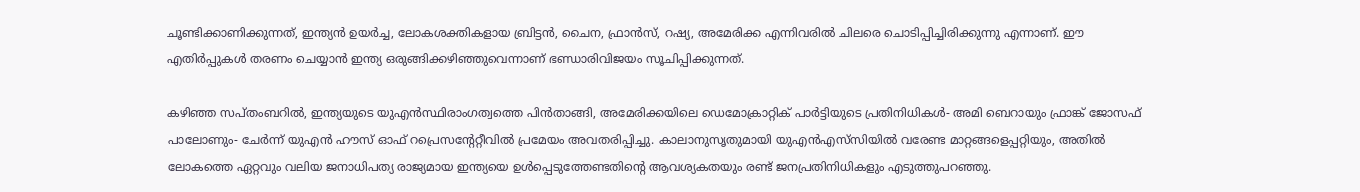ചൂണ്ടിക്കാണിക്കുന്നത്, ഇന്ത്യന്‍ ഉയര്‍ച്ച, ലോകശക്തികളായ ബ്രിട്ടന്‍, ചൈന, ഫ്രാന്‍സ്, റഷ്യ, അമേരിക്ക എന്നിവരില്‍ ചിലരെ ചൊടിപ്പിച്ചിരിക്കുന്നു എന്നാണ്. ഈ എതിര്‍പ്പുകള്‍ തരണം ചെയ്യാന്‍ ഇന്ത്യ ഒരുങ്ങിക്കഴിഞ്ഞുവെന്നാണ് ഭണ്ഡാരിവിജയം സൂചിപ്പിക്കുന്നത്.

കഴിഞ്ഞ സപ്തംബറില്‍, ഇന്ത്യയുടെ യുഎന്‍സ്ഥിരാംഗത്വത്തെ പിന്‍താങ്ങി, അമേരിക്കയിലെ ഡെമോക്രാറ്റിക് പാര്‍ട്ടിയുടെ പ്രതിനിധികള്‍- അമി ബെറായും ഫ്രാങ്ക് ജോസഫ് പാലോണും- ചേര്‍ന്ന് യുഎന്‍ ഹൗസ് ഓഫ് റപ്രെസന്റേറ്റീവില്‍ പ്രമേയം അവതരിപ്പിച്ചു. കാലാനുസൃതുമായി യുഎന്‍എസ്‌സിയില്‍ വരേണ്ട മാറ്റങ്ങളെപ്പറ്റിയും, അതില്‍ ലോകത്തെ ഏറ്റവും വലിയ ജനാധിപത്യ രാജ്യമായ ഇന്ത്യയെ ഉള്‍പ്പെടുത്തേണ്ടതിന്റെ ആവശ്യകതയും രണ്ട് ജനപ്രതിനിധികളും എടുത്തുപറഞ്ഞു.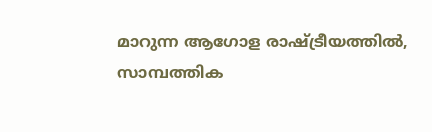മാറുന്ന ആഗോള രാഷ്‌ട്രീയത്തില്‍, സാമ്പത്തിക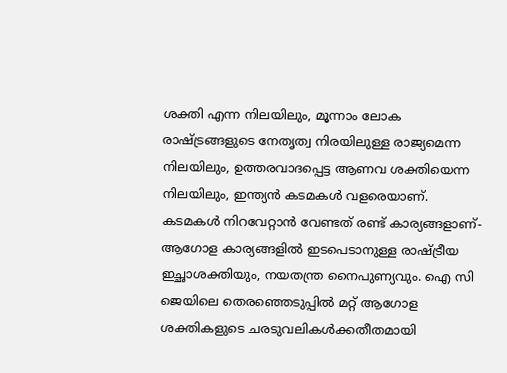ശക്തി എന്ന നിലയിലും, മൂന്നാം ലോക രാഷ്‌ട്രങ്ങളുടെ നേതൃത്വ നിരയിലുള്ള രാജ്യമെന്ന നിലയിലും, ഉത്തരവാദപ്പെട്ട ആണവ ശക്തിയെന്ന നിലയിലും, ഇന്ത്യന്‍ കടമകള്‍ വളരെയാണ്. കടമകള്‍ നിറവേറ്റാന്‍ വേണ്ടത് രണ്ട് കാര്യങ്ങളാണ്-ആഗോള കാര്യങ്ങളില്‍ ഇടപെടാനുള്ള രാഷ്‌ട്രീയ ഇച്ഛാശക്തിയും, നയതന്ത്ര നൈപുണ്യവും. ഐ സി ജെയിലെ തെരഞ്ഞെടുപ്പില്‍ മറ്റ് ആഗോള ശക്തികളുടെ ചരടുവലികള്‍ക്കതീതമായി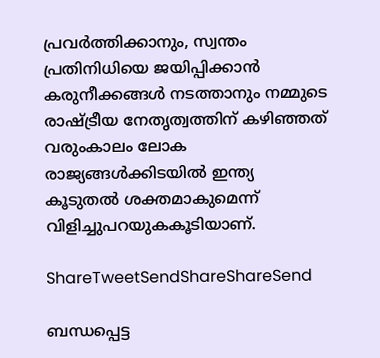പ്രവര്‍ത്തിക്കാനും, സ്വന്തം പ്രതിനിധിയെ ജയിപ്പിക്കാന്‍ കരുനീക്കങ്ങള്‍ നടത്താനും നമ്മുടെ രാഷ്‌ട്രീയ നേതൃത്വത്തിന് കഴിഞ്ഞത് വരുംകാലം ലോക രാജ്യങ്ങള്‍ക്കിടയില്‍ ഇന്ത്യ കൂടുതല്‍ ശക്തമാകുമെന്ന് വിളിച്ചുപറയുകകൂടിയാണ്.

ShareTweetSendShareShareSend

ബന്ധപ്പെട്ട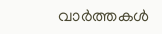വാര്‍ത്തകള്‍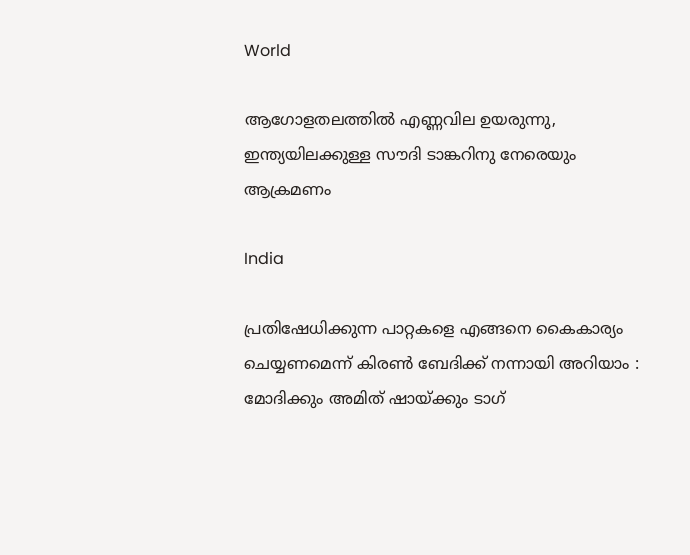World

ആഗോളതലത്തില്‍ എണ്ണവില ഉയരുന്നു, ഇന്ത്യയിലക്കുള്ള സൗദി ടാങ്കറിനു നേരെയും ആക്രമണം

India

പ്രതിഷേധിക്കുന്ന പാറ്റകളെ എങ്ങനെ കൈകാര്യം ചെയ്യണമെന്ന് കിരൺ ബേദിക്ക് നന്നായി അറിയാം : മോദിക്കും അമിത് ഷായ്‌ക്കും ടാഗ്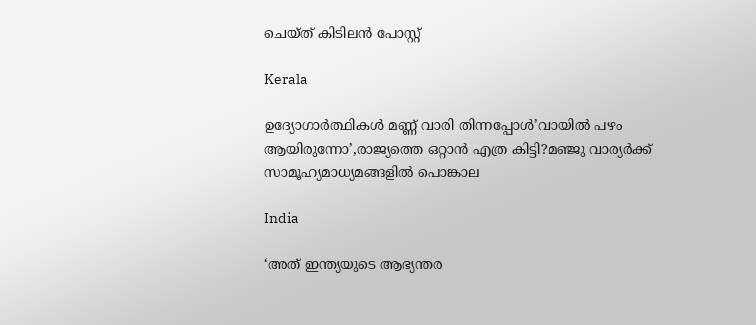ചെയ്ത് കിടിലൻ പോസ്റ്റ്

Kerala

ഉദ്യോഗാര്‍ത്ഥികള്‍ മണ്ണ് വാരി തിന്നപ്പോള്‍’വായില്‍ പഴം ആയിരുന്നോ’,രാജ്യത്തെ ഒറ്റാന്‍ എത്ര കിട്ടി?മഞ്ജു വാര്യര്‍ക്ക് സാമൂഹ്യമാധ്യമങ്ങളില്‍ പൊങ്കാല

India

‘അത് ഇന്ത്യയുടെ ആഭ്യന്തര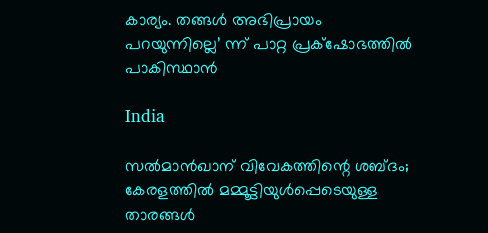കാര്യം. തങ്ങള്‍ അഭിപ്രായം പറയുന്നില്ലെ’ ന്ന് പാറ്റ പ്രക്‌ഷോഭത്തില്‍ പാകിസ്ഥാന്‍

India

സല്‍മാന്‍ഖാന് വിവേകത്തിന്റെ ശബ്ദം; കേരളത്തില്‍ മമ്മൂട്ടിയുള്‍പ്പെടെയുള്ള താരങ്ങള്‍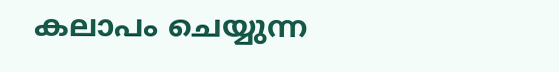കലാപം ചെയ്യുന്ന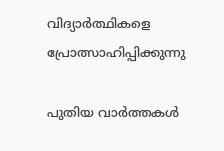വിദ്യാര്‍ത്ഥികളെ പ്രോത്സാഹിപ്പിക്കുന്നു

പുതിയ വാര്‍ത്തകള്‍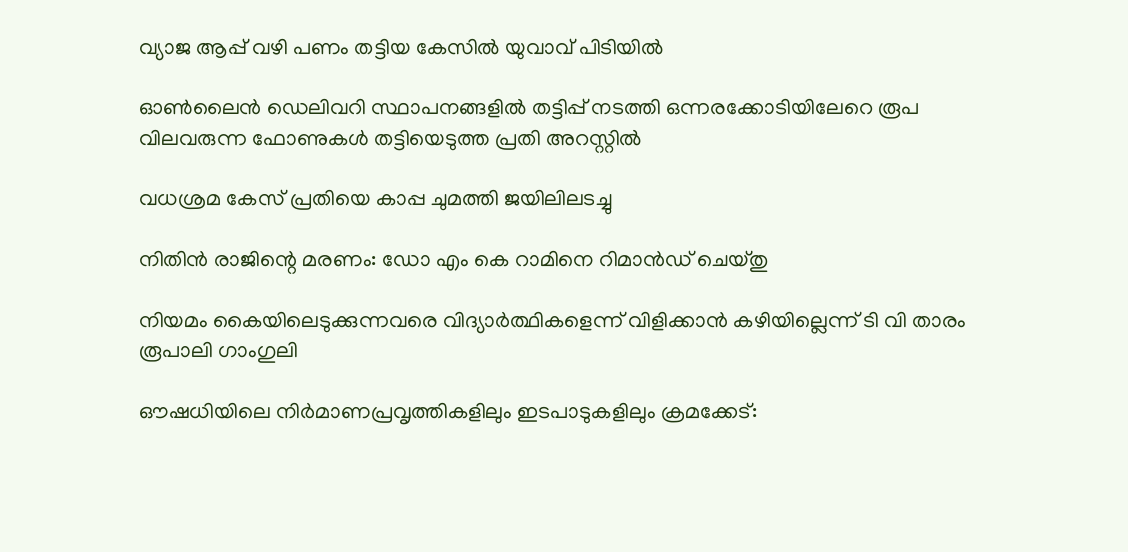വ്യാജ ആപ്പ് വഴി പണം തട്ടിയ കേസിൽ യുവാവ് പിടിയിൽ

ഓൺലൈൻ ഡെലിവറി സ്ഥാപനങ്ങളിൽ തട്ടിപ്പ് നടത്തി ഒന്നരക്കോടിയിലേറെ രൂപ വിലവരുന്ന ഫോണുകൾ തട്ടിയെടുത്ത പ്രതി അറസ്റ്റിൽ

വധശ്രമ കേസ് പ്രതിയെ കാപ്പ ചുമത്തി ജയിലിലടച്ചു

നിതിന്‍ രാജിന്റെ മരണം: ഡോ എം കെ റാമിനെ റിമാന്‍ഡ് ചെയ്തു

നിയമം കൈയിലെടുക്കുന്നവരെ വിദ്യാര്‍ത്ഥികളെന്ന് വിളിക്കാന്‍ കഴിയില്ലെന്ന് ടി വി താരം രൂപാലി ഗാംഗുലി

ഔഷധിയിലെ നിര്‍മാണപ്രവൃത്തികളിലും ഇടപാടുകളിലും ക്രമക്കേട്: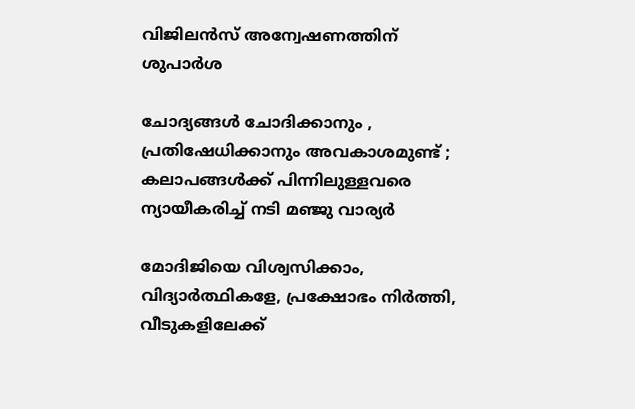വിജിലന്‍സ് അന്വേഷണത്തിന് ശുപാര്‍ശ

ചോദ്യങ്ങള്‍ ചോദിക്കാനും , പ്രതിഷേധിക്കാനും അവകാശമുണ്ട് ; കലാപങ്ങൾക്ക് പിന്നിലുള്ളവരെ ന്യായീകരിച്ച് നടി മഞ്ജു വാര്യർ

മോദിജിയെ വിശ്വസിക്കാം, വിദ്യാര്‍ത്ഥികളേ, പ്രക്ഷോഭം നിര്‍ത്തി, വീടുകളിലേക്ക്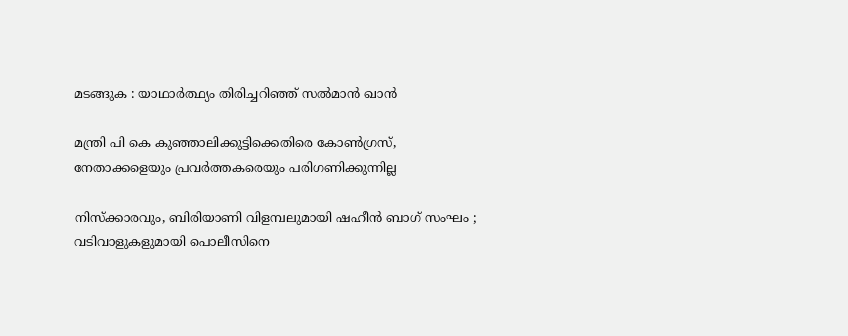മടങ്ങുക : യാഥാര്‍ത്ഥ്യം തിരിച്ചറിഞ്ഞ് സല്‍മാന്‍ ഖാന്‍

മന്ത്രി പി കെ കുഞ്ഞാലിക്കുട്ടിക്കെതിരെ കോണ്‍ഗ്രസ്, നേതാക്കളെയും പ്രവര്‍ത്തകരെയും പരിഗണിക്കുന്നില്ല

നിസ്ക്കാരവും, ബിരിയാണി വിളമ്പലുമായി ഷഹീൻ ബാഗ് സംഘം ; വടിവാളുകളുമായി പൊലീസിനെ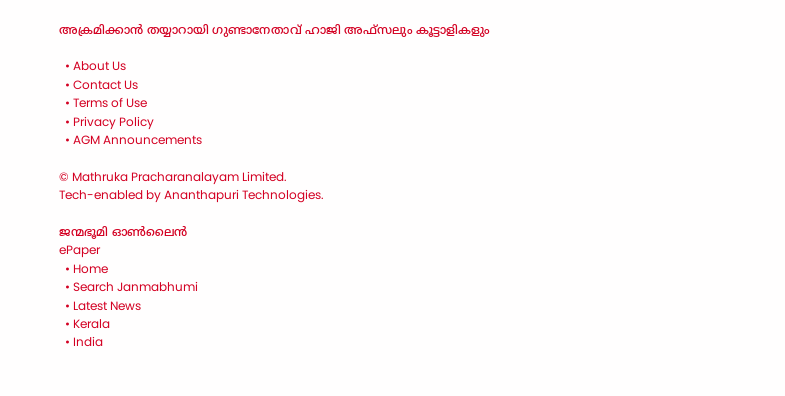അക്രമിക്കാൻ തയ്യാറായി ഗുണ്ടാനേതാവ് ഹാജി അഫ്സലും കൂട്ടാളികളും

  • About Us
  • Contact Us
  • Terms of Use
  • Privacy Policy
  • AGM Announcements

© Mathruka Pracharanalayam Limited.
Tech-enabled by Ananthapuri Technologies.

ജന്മഭൂമി ഓണ്‍ലൈന്‍
ePaper
  • Home
  • Search Janmabhumi
  • Latest News
  • Kerala
  • India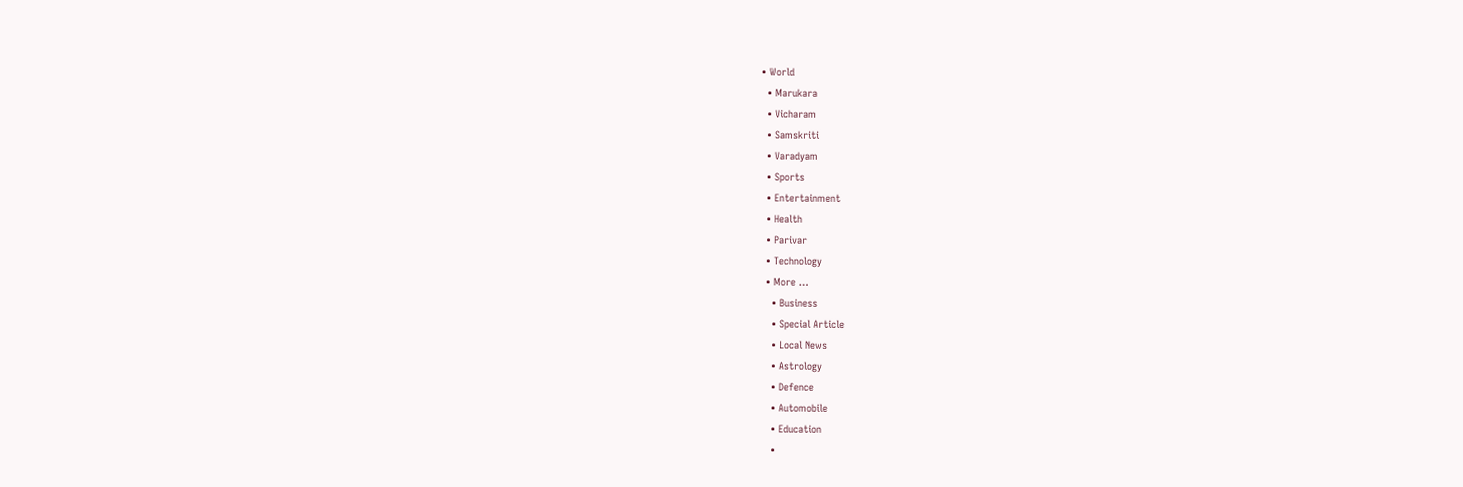• World
  • Marukara
  • Vicharam
  • Samskriti
  • Varadyam
  • Sports
  • Entertainment
  • Health
  • Parivar
  • Technology
  • More …
    • Business
    • Special Article
    • Local News
    • Astrology
    • Defence
    • Automobile
    • Education
    •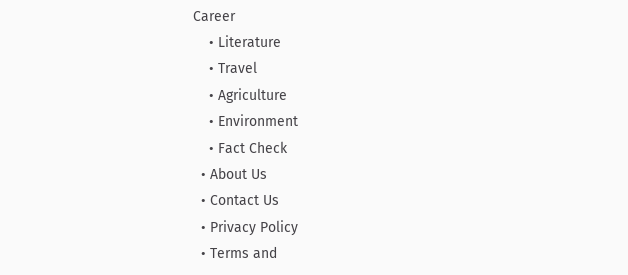Career
    • Literature
    • Travel
    • Agriculture
    • Environment
    • Fact Check
  • About Us
  • Contact Us
  • Privacy Policy
  • Terms and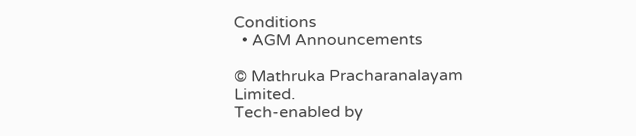Conditions
  • AGM Announcements

© Mathruka Pracharanalayam Limited.
Tech-enabled by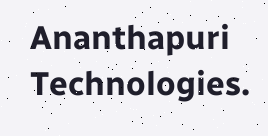Ananthapuri Technologies.